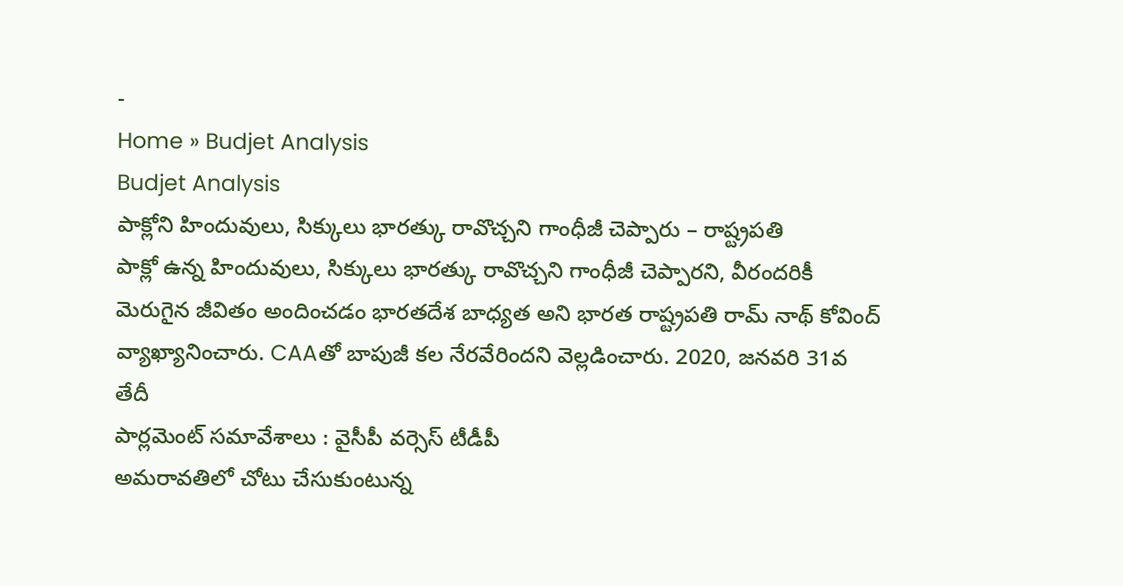-
Home » Budjet Analysis
Budjet Analysis
పాక్లోని హిందువులు, సిక్కులు భారత్కు రావొచ్చని గాంధీజీ చెప్పారు – రాష్ట్రపతి
పాక్లో ఉన్న హిందువులు, సిక్కులు భారత్కు రావొచ్చని గాంధీజీ చెప్పారని, వీరందరికీ మెరుగైన జీవితం అందించడం భారతదేశ బాధ్యత అని భారత రాష్ట్రపతి రామ్ నాథ్ కోవింద్ వ్యాఖ్యానించారు. CAAతో బాపుజీ కల నేరవేరిందని వెల్లడించారు. 2020, జనవరి 31వ తేదీ
పార్లమెంట్ సమావేశాలు : వైసీపీ వర్సెస్ టీడీపీ
అమరావతిలో చోటు చేసుకుంటున్న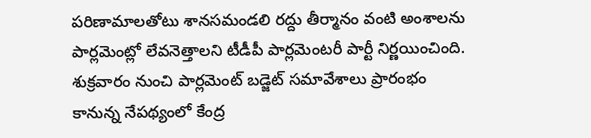పరిణామాలతోటు శానసమండలి రద్దు తీర్మానం వంటి అంశాలను పార్లమెంట్లో లేవనెత్తాలని టీడీపీ పార్లమెంటరీ పార్టీ నిర్ణయించింది. శుక్రవారం నుంచి పార్లమెంట్ బడ్జెట్ సమావేశాలు ప్రారంభం కానున్న నేపథ్యంలో కేంద్ర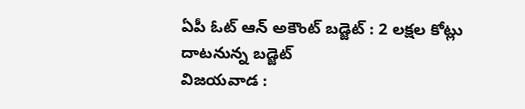ఏపీ ఓట్ ఆన్ అకౌంట్ బడ్జెట్ : 2 లక్షల కోట్లు దాటనున్న బడ్జెట్
విజయవాడ :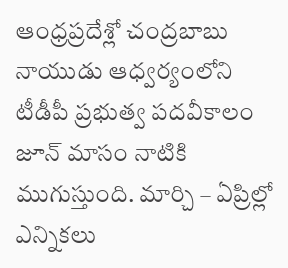ఆంధ్రప్రదేశ్లో చంద్రబాబు నాయుడు ఆధ్వర్యంలోని టీడీపీ ప్రభుత్వ పదవీకాలం జూన్ మాసం నాటికి ముగుస్తుంది. మార్చి – ఏప్రిల్లో ఎన్నికలు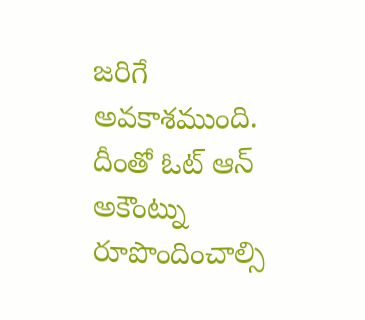జరిగే అవకాశముంది. దీంతో ఓట్ ఆన్ అకౌంట్ను రూపొందించాల్సి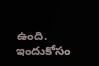ఉంది. ఇందుకోసం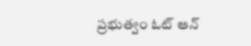ప్రభుత్వం ఓట్ ఆన్